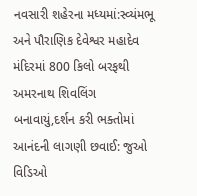નવસારી શહેરના મધ્યમાં:સ્વ્યંમભૂ અને પૌરાણિક દેવેશ્વર મહાદેવ મંદિરમાં 800 કિલો બરફથી અમરનાથ શિવલિંગ બનાવાયું,દર્શન કરી ભક્તોમાં આનંદની લાગણી છવાઈ: જુઓ વિડિઓ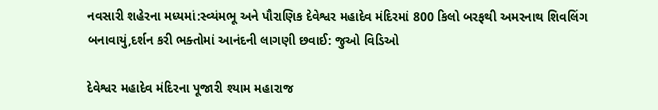નવસારી શહેરના મધ્યમાં:સ્વ્યંમભૂ અને પૌરાણિક દેવેશ્વર મહાદેવ મંદિરમાં 800 કિલો બરફથી અમરનાથ શિવલિંગ બનાવાયું,દર્શન કરી ભક્તોમાં આનંદની લાગણી છવાઈ: જુઓ વિડિઓ

દેવેશ્વર મહાદેવ મંદિરના પૂજારી શ્યામ મહારાજ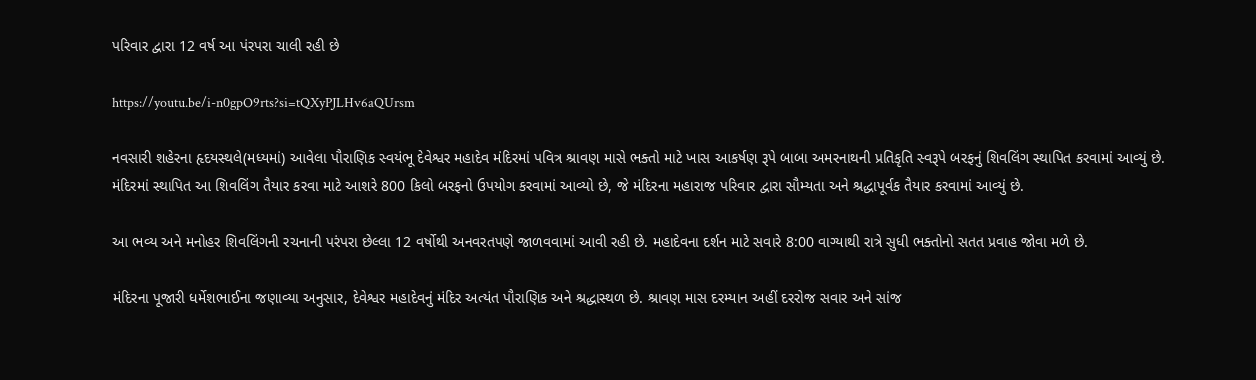પરિવાર દ્વારા 12 વર્ષ આ પંરપરા ચાલી રહી છે

https://youtu.be/i-n0gpO9rts?si=tQXyPJLHv6aQUrsm

નવસારી શહેરના હૃદયસ્થલે(મધ્યમાં) આવેલા પૌરાણિક સ્વયંભૂ દેવેશ્વર મહાદેવ મંદિરમાં પવિત્ર શ્રાવણ માસે ભક્તો માટે ખાસ આકર્ષણ રૂપે બાબા અમરનાથની પ્રતિકૃતિ સ્વરૂપે બરફનું શિવલિંગ સ્થાપિત કરવામાં આવ્યું છે. મંદિરમાં સ્થાપિત આ શિવલિંગ તૈયાર કરવા માટે આશરે 800 કિલો બરફનો ઉપયોગ કરવામાં આવ્યો છે, જે મંદિરના મહારાજ પરિવાર દ્વારા સૌમ્યતા અને શ્રદ્ધાપૂર્વક તૈયાર કરવામાં આવ્યું છે.

આ ભવ્ય અને મનોહર શિવલિંગની રચનાની પરંપરા છેલ્લા 12 વર્ષોથી અનવરતપણે જાળવવામાં આવી રહી છે. મહાદેવના દર્શન માટે સવારે 8:00 વાગ્યાથી રાત્રે સુધી ભક્તોનો સતત પ્રવાહ જોવા મળે છે.

મંદિરના પૂજારી ધર્મેશભાઈના જણાવ્યા અનુસાર, દેવેશ્વર મહાદેવનું મંદિર અત્યંત પૌરાણિક અને શ્રદ્ધાસ્થળ છે. શ્રાવણ માસ દરમ્યાન અહીં દરરોજ સવાર અને સાંજ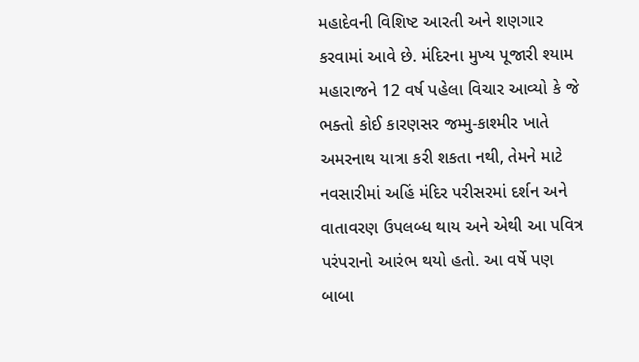મહાદેવની વિશિષ્ટ આરતી અને શણગાર કરવામાં આવે છે. મંદિરના મુખ્ય પૂજારી શ્યામ મહારાજને 12 વર્ષ પહેલા વિચાર આવ્યો કે જે ભક્તો કોઈ કારણસર જમ્મુ-કાશ્મીર ખાતે અમરનાથ યાત્રા કરી શકતા નથી, તેમને માટે નવસારીમાં અહિં મંદિર પરીસરમાં દર્શન અને વાતાવરણ ઉપલબ્ધ થાય અને એથી આ પવિત્ર પરંપરાનો આરંભ થયો હતો. આ વર્ષે પણ બાબા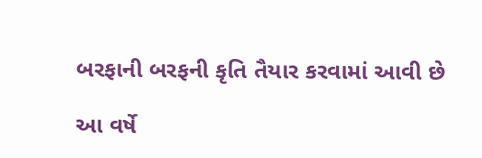બરફાની બરફની કૃતિ તૈયાર કરવામાં આવી છે

આ વર્ષે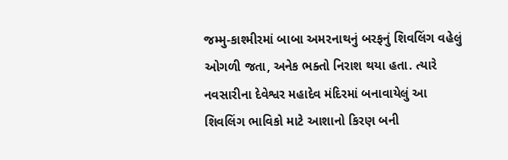જમ્મુ-કાશ્મીરમાં બાબા અમરનાથનું બરફનું શિવલિંગ વહેલું ઓગળી જતા, અનેક ભક્તો નિરાશ થયા હતા. ત્યારે નવસારીના દેવેશ્વર મહાદેવ મંદિરમાં બનાવાયેલું આ શિવલિંગ ભાવિકો માટે આશાનો કિરણ બની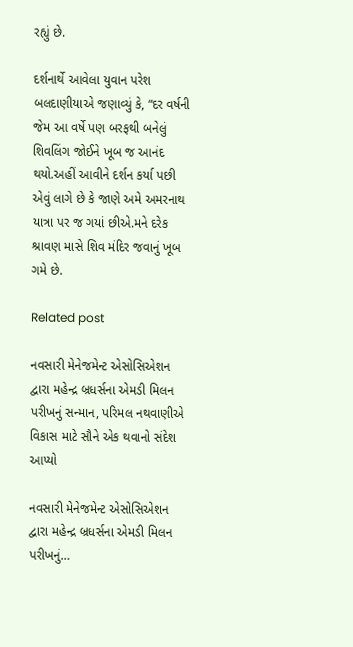રહ્યું છે.

દર્શનાર્થે આવેલા યુવાન પરેશ બલદાણીયાએ જણાવ્યું કે, “દર વર્ષની જેમ આ વર્ષે પણ બરફથી બનેલું શિવલિંગ જોઈને ખૂબ જ આનંદ થયો.અહીં આવીને દર્શન કર્યા પછી એવું લાગે છે કે જાણે અમે અમરનાથ યાત્રા પર જ ગયાં છીએ.મને દરેક શ્રાવણ માસે શિવ મંદિર જવાનું ખૂબ ગમે છે.

Related post

નવસારી મેનેજમેન્ટ એસોસિએશન દ્વારા મહેન્દ્ર બ્રધર્સના એમડી મિલન પરીખનું સન્માન, પરિમલ નથવાણીએ વિકાસ માટે સૌને એક થવાનો સંદેશ આપ્યો

નવસારી મેનેજમેન્ટ એસોસિએશન દ્વારા મહેન્દ્ર બ્રધર્સના એમડી મિલન પરીખનું…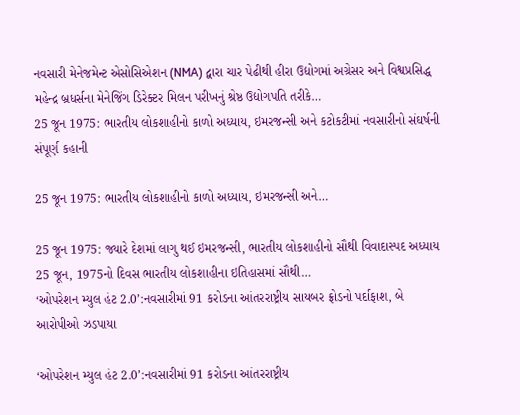નવસારી મેનેજમેન્ટ એસોસિએશન (NMA) દ્વારા ચાર પેઢીથી હીરા ઉદ્યોગમાં અગ્રેસર અને વિશ્વપ્રસિદ્ધ મહેન્દ્ર બ્રધર્સના મેનેજિંગ ડિરેક્ટર મિલન પરીખનું શ્રેષ્ઠ ઉદ્યોગપતિ તરીકે…
25 જૂન 1975: ભારતીય લોકશાહીનો કાળો અધ્યાય, ઇમરજન્સી અને કટોકટીમાં નવસારીનો સંઘર્ષની સંપૂર્ણ કહાની

25 જૂન 1975: ભારતીય લોકશાહીનો કાળો અધ્યાય, ઇમરજન્સી અને…

25 જૂન 1975: જ્યારે દેશમાં લાગુ થઈ ઇમરજન્સી, ભારતીય લોકશાહીનો સૌથી વિવાદાસ્પદ અધ્યાય 25 જૂન, 1975નો દિવસ ભારતીય લોકશાહીના ઇતિહાસમાં સૌથી…
‘ઓપરેશન મ્યુલ હંટ 2.0’:નવસારીમાં 91 કરોડના આંતરરાષ્ટ્રીય સાયબર ફ્રોડનો પર્દાફાશ, બે આરોપીઓ ઝડપાયા

‘ઓપરેશન મ્યુલ હંટ 2.0’:નવસારીમાં 91 કરોડના આંતરરાષ્ટ્રીય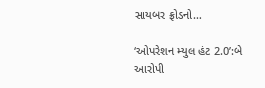સાયબર ફ્રોડનો…

‘ઓપરેશન મ્યુલ હંટ 2.0’:બે આરોપી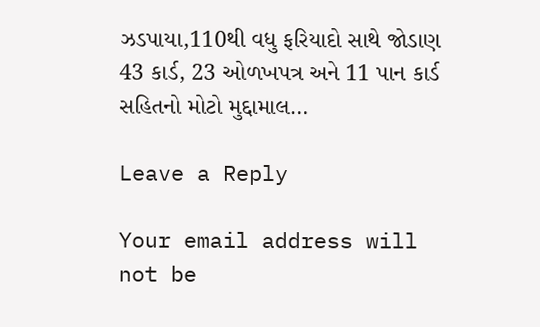ઝડપાયા,110થી વધુ ફરિયાદો સાથે જોડાણ 43 કાર્ડ, 23 ઓળખપત્ર અને 11 પાન કાર્ડ સહિતનો મોટો મુદ્દામાલ…

Leave a Reply

Your email address will not be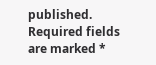published. Required fields are marked *